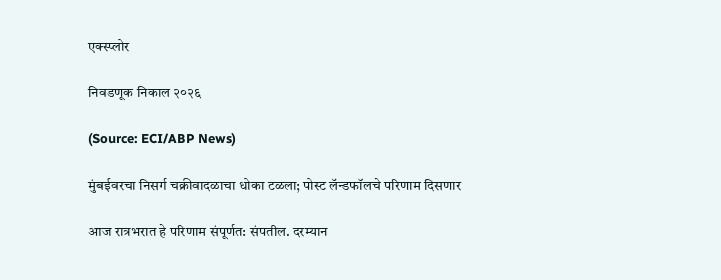एक्स्प्लोर

निवडणूक निकाल २०२६

(Source: ECI/ABP News)

मुंबईवरचा निसर्ग चक्रीवादळाचा धोका टळला; पोस्ट लॅन्डफॉलचे परिणाम दिसणार

आज रात्रभरात हे परिणाम संपूर्णत: संपतील. दरम्यान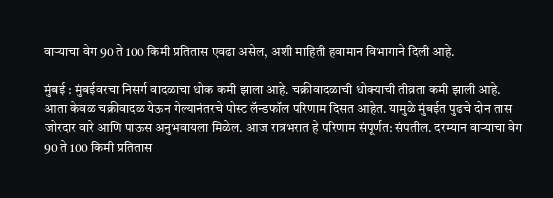वाऱ्याचा वेग 90 ते 100 किमी प्रतितास एवढा असेल, अशी माहिती हवामान विभागाने दिली आहे.

मुंबई : मुंबईवरचा निसर्ग वादळाचा धोक कमी झाला आहे. चक्रीवादळाची धोक्याची तीव्रता कमी झाली आहे. आता केवळ चक्रीवादळ येऊन गेल्यानंतरचे पोस्ट लॅन्डफॉल परिणाम दिसत आहेत. यामुळे मुंबईत पुढचे दोन तास जोरदार वारे आणि पाऊस अनुभवायला मिळेल. आज रात्रभरात हे परिणाम संपूर्णत: संपतील. दरम्यान वाऱ्याचा वेग 90 ते 100 किमी प्रतितास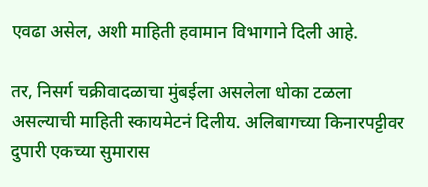एवढा असेल, अशी माहिती हवामान विभागाने दिली आहे.

तर, निसर्ग चक्रीवादळाचा मुंबईला असलेला धोका टळला असल्याची माहिती स्कायमेटनं दिलीय. अलिबागच्या किनारपट्टीवर दुपारी एकच्या सुमारास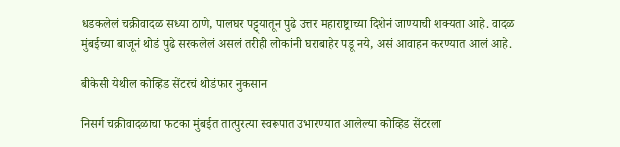धडकलेलं चक्रीवादळ सध्या ठाणे, पालघर पट्ट्यातून पुढे उत्तर महाराष्ट्राच्या दिशेनं जाण्याची शक्यता आहे. वादळ मुंबईच्या बाजूनं थोडं पुढे सरकलेलं असलं तरीही लोकांनी घराबाहेर पडू नये, असं आवाहन करण्यात आलं आहे.

बीकेसी येथील कोव्हिड सेंटरचं थोडंफार नुकसान

निसर्ग चक्रीवादळाचा फटका मुंबईत तात्पुरत्या स्वरूपात उभारण्यात आलेल्या कोव्हिड सेंटरला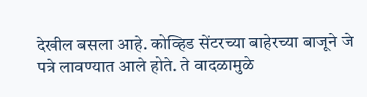देखील बसला आहे. कोव्हिड सेंटरच्या बाहेरच्या बाजूने जे पत्रे लावण्यात आले होते. ते वादळामुळे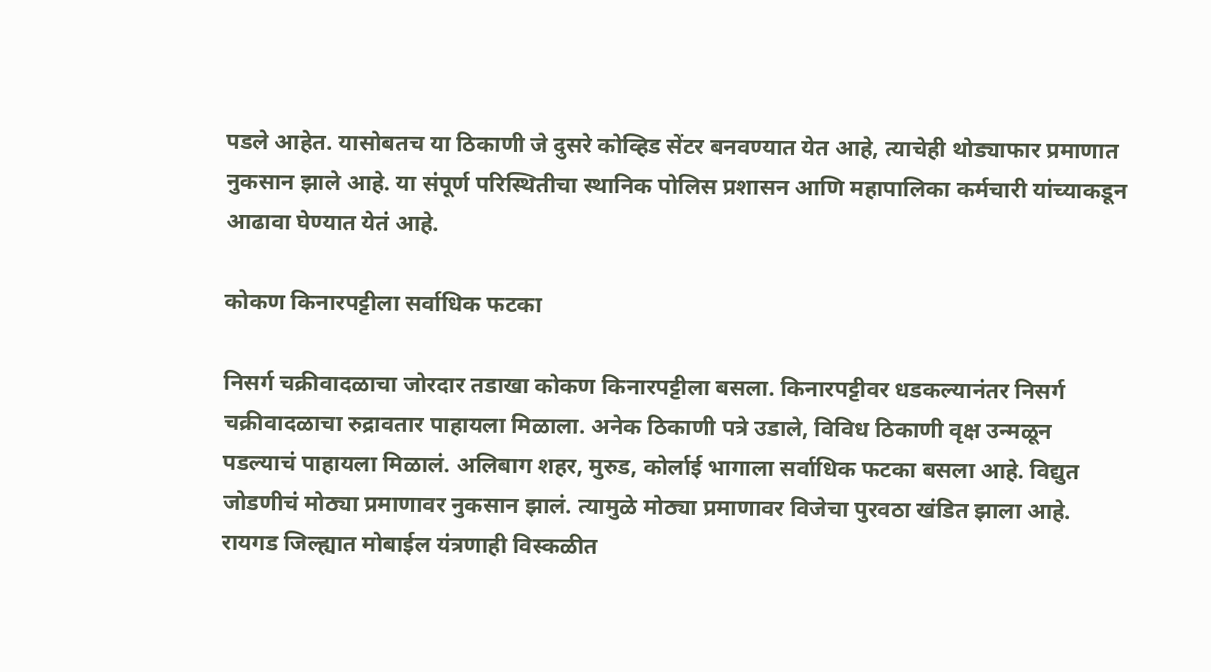पडले आहेत. यासोबतच या ठिकाणी जे दुसरे कोव्हिड सेंटर बनवण्यात येत आहे, त्याचेही थोड्याफार प्रमाणात नुकसान झाले आहे. या संपूर्ण परिस्थितीचा स्थानिक पोलिस प्रशासन आणि महापालिका कर्मचारी यांच्याकडून आढावा घेण्यात येतं आहे.

कोकण किनारपट्टीला सर्वाधिक फटका

निसर्ग चक्रीवादळाचा जोरदार तडाखा कोकण किनारपट्टीला बसला. किनारपट्टीवर धडकल्यानंतर निसर्ग चक्रीवादळाचा रुद्रावतार पाहायला मिळाला. अनेक ठिकाणी पत्रे उडाले, विविध ठिकाणी वृक्ष उन्मळून पडल्याचं पाहायला मिळालं. अलिबाग शहर, मुरुड, कोर्लाई भागाला सर्वाधिक फटका बसला आहे. विद्युत जोडणीचं मोठ्या प्रमाणावर नुकसान झालं. त्यामुळे मोठ्या प्रमाणावर विजेचा पुरवठा खंडित झाला आहे. रायगड जिल्ह्यात मोबाईल यंत्रणाही विस्कळीत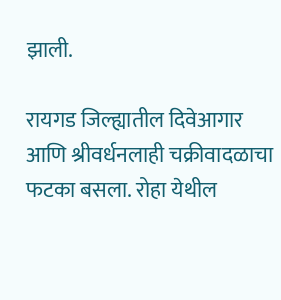झाली.

रायगड जिल्ह्यातील दिवेआगार आणि श्रीवर्धनलाही चक्रीवादळाचा फटका बसला. रोहा येथील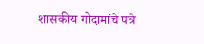शासकीय गोदामांचे पत्रे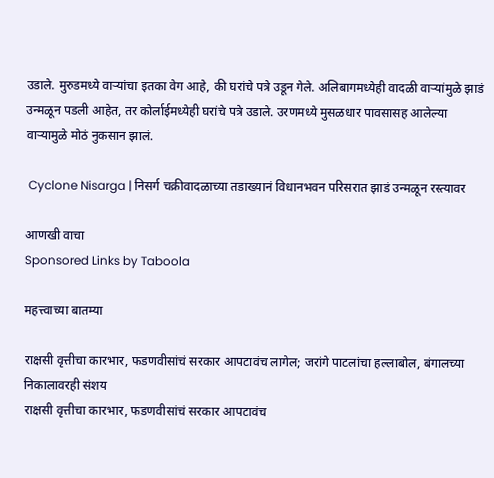उडाले. मुरुडमध्ये वाऱ्यांचा इतका वेग आहे, की घरांचे पत्रे उडून गेले. अलिबागमध्येही वादळी वाऱ्यांमुळे झाडं उन्मळून पडली आहेत, तर कोर्लाईमध्येही घरांचे पत्रे उडाले. उरणमध्ये मुसळधार पावसासह आलेल्या वाऱ्यामुळे मोठं नुकसान झालं.

 Cyclone Nisarga | निसर्ग चक्रीवादळाच्या तडाख्यानं विधानभवन परिसरात झाडं उन्मळून रस्त्यावर

आणखी वाचा
Sponsored Links by Taboola

महत्त्वाच्या बातम्या

राक्षसी वृत्तीचा कारभार, फडणवीसांचं सरकार आपटावंच लागेल; जरांगे पाटलांचा हल्लाबोल, बंगालच्या निकालावरही संशय
राक्षसी वृत्तीचा कारभार, फडणवीसांचं सरकार आपटावंच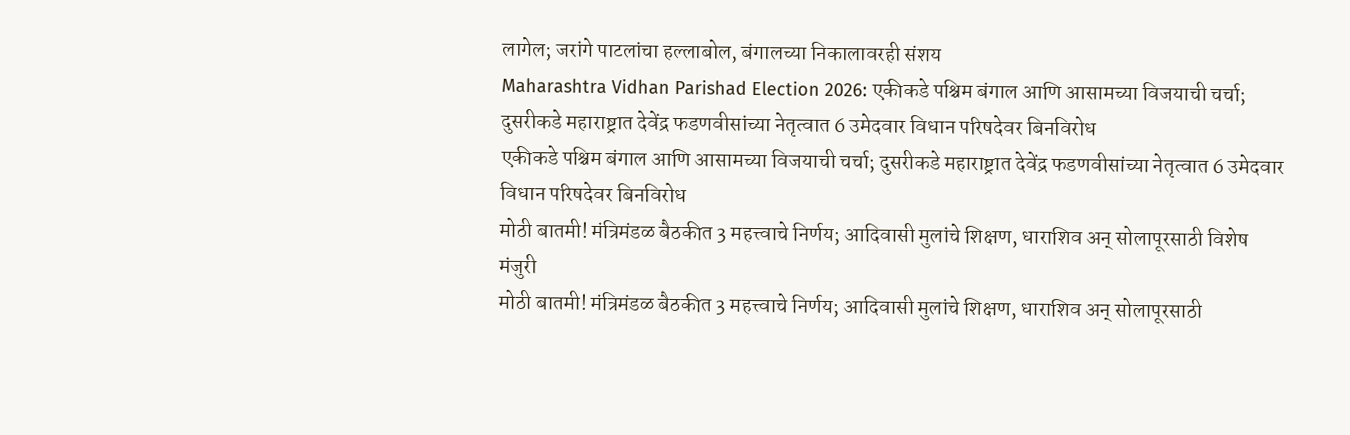लागेल; जरांगे पाटलांचा हल्लाबोल, बंगालच्या निकालावरही संशय
Maharashtra Vidhan Parishad Election 2026: एकीकडे पश्चिम बंगाल आणि आसामच्या विजयाची चर्चा; दुसरीकडे महाराष्ट्रात देवेंद्र फडणवीसांच्या नेतृत्वात 6 उमेदवार विधान परिषदेवर बिनविरोध
एकीकडे पश्चिम बंगाल आणि आसामच्या विजयाची चर्चा; दुसरीकडे महाराष्ट्रात देवेंद्र फडणवीसांच्या नेतृत्वात 6 उमेदवार विधान परिषदेवर बिनविरोध
मोठी बातमी! मंत्रिमंडळ बैठकीत 3 महत्त्वाचे निर्णय; आदिवासी मुलांचे शिक्षण, धाराशिव अन् सोलापूरसाठी विशेष मंजुरी
मोठी बातमी! मंत्रिमंडळ बैठकीत 3 महत्त्वाचे निर्णय; आदिवासी मुलांचे शिक्षण, धाराशिव अन् सोलापूरसाठी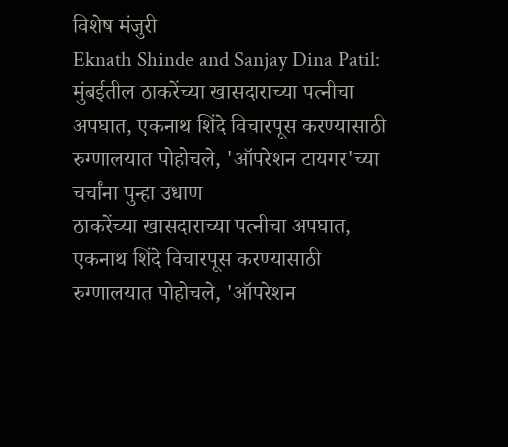विशेष मंजुरी
Eknath Shinde and Sanjay Dina Patil: मुंबईतील ठाकरेंच्या खासदाराच्या पत्नीचा अपघात, एकनाथ शिंदे विचारपूस करण्यासाठी रुग्णालयात पोहोचले, 'ऑपरेशन टायगर'च्या चर्चांना पुन्हा उधाण
ठाकरेंच्या खासदाराच्या पत्नीचा अपघात, एकनाथ शिंदे विचारपूस करण्यासाठी रुग्णालयात पोहोचले, 'ऑपरेशन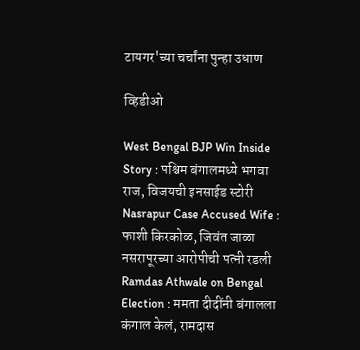टायगर'च्या चर्चांना पुन्हा उधाण

व्हिडीओ

West Bengal BJP Win Inside Story : पश्चिम बंगालमध्ये भगवा राज, विजयची इनसाईड स्टोरी
Nasrapur Case Accused Wife : फाशी किरकोळ, जिवंत जाळा नसरापूरच्या आरोपीची पत्नी रडली
Ramdas Athwale on Bengal Election : ममता दीदींनी बंगालला कंगाल केलं, रामदास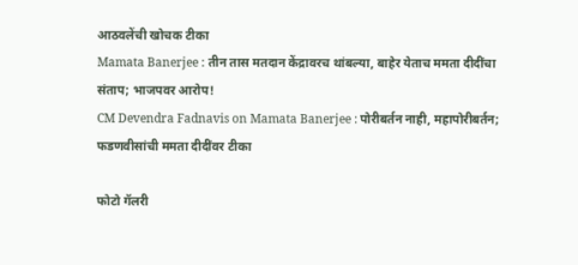आठवलेंची खोचक टीका
Mamata Banerjee : तीन तास मतदान केंद्रावरच थांबल्या, बाहेर येताच ममता दीदींचा संताप; भाजपवर आरोप!
CM Devendra Fadnavis on Mamata Banerjee : पोरीबर्तन नाही, महापोरीबर्तन; फडणवीसांची ममता दीदींवर टीका

फोटो गॅलरी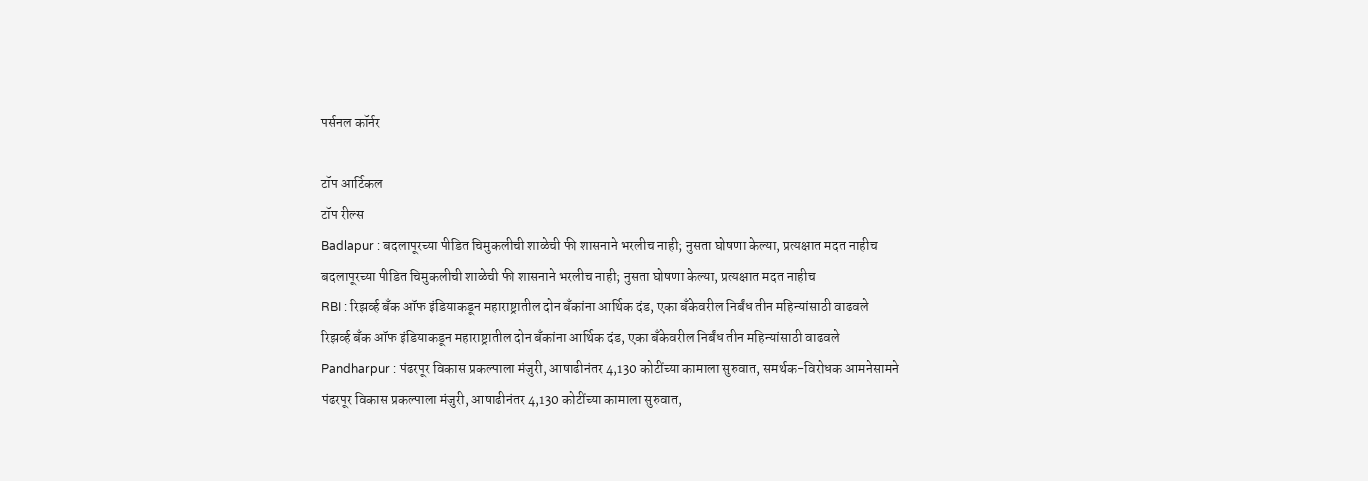पर्सनल कॉर्नर

टॉप आर्टिकल
टॉप रील्स
Badlapur : बदलापूरच्या पीडित चिमुकलीची शाळेची फी शासनाने भरलीच नाही; नुसता घोषणा केल्या, प्रत्यक्षात मदत नाहीच
बदलापूरच्या पीडित चिमुकलीची शाळेची फी शासनाने भरलीच नाही; नुसता घोषणा केल्या, प्रत्यक्षात मदत नाहीच
RBI : रिझर्व्ह बँक ऑफ इंडियाकडून महाराष्ट्रातील दोन बँकांना आर्थिक दंड, एका बँकेवरील निर्बंध तीन महिन्यांसाठी वाढवले
रिझर्व्ह बँक ऑफ इंडियाकडून महाराष्ट्रातील दोन बँकांना आर्थिक दंड, एका बँकेवरील निर्बंध तीन महिन्यांसाठी वाढवले
Pandharpur : पंढरपूर विकास प्रकल्पाला मंजुरी, आषाढीनंतर 4,130 कोटींच्या कामाला सुरुवात, समर्थक-विरोधक आमनेसामने
पंढरपूर विकास प्रकल्पाला मंजुरी, आषाढीनंतर 4,130 कोटींच्या कामाला सुरुवात,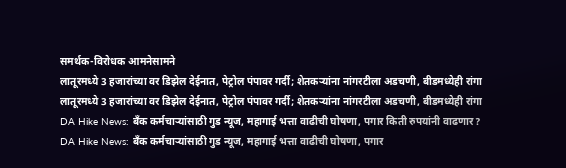समर्थक-विरोधक आमनेसामने
लातूरमध्ये 3 हजारांच्या वर डिझेल देईनात, पेट्रोल पंपावर गर्दी; शेतकऱ्यांना नांगरटीला अडचणी, बीडमध्येही रांगा
लातूरमध्ये 3 हजारांच्या वर डिझेल देईनात, पेट्रोल पंपावर गर्दी; शेतकऱ्यांना नांगरटीला अडचणी, बीडमध्येही रांगा
DA Hike News: बँक कर्मचाऱ्यांसाठी गुड न्यूज, महागाई भत्ता वाढीची घोषणा, पगार किती रुपयांनी वाढणार?
DA Hike News: बँक कर्मचाऱ्यांसाठी गुड न्यूज, महागाई भत्ता वाढीची घोषणा, पगार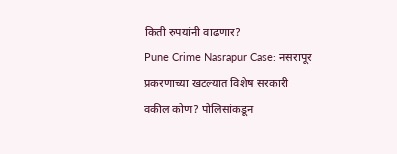किती रुपयांनी वाढणार?
Pune Crime Nasrapur Case: नसरापूर प्रकरणाच्या खटल्यात विशेष सरकारी वकील कोण? पोलिसांकडून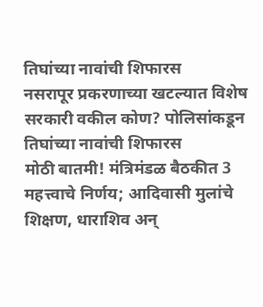तिघांच्या नावांची शिफारस
नसरापूर प्रकरणाच्या खटल्यात विशेष सरकारी वकील कोण? पोलिसांकडून तिघांच्या नावांची शिफारस
मोठी बातमी! मंत्रिमंडळ बैठकीत 3 महत्त्वाचे निर्णय; आदिवासी मुलांचे शिक्षण, धाराशिव अन्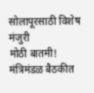सोलापूरसाठी विशेष मंजुरी
मोठी बातमी! मंत्रिमंडळ बैठकीत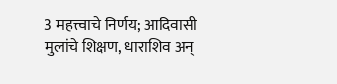3 महत्त्वाचे निर्णय; आदिवासी मुलांचे शिक्षण, धाराशिव अन्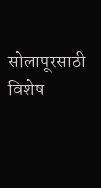सोलापूरसाठी विशेष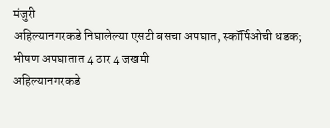मंजुरी
अहिल्यानगरकडे निघालेल्या एसटी बसचा अपघात, स्कॉर्पिओची धडक; भीषण अपघातात 4 ठार 4 जखमी
अहिल्यानगरकडे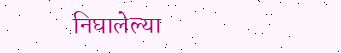निघालेल्या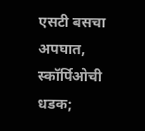एसटी बसचा अपघात, स्कॉर्पिओची धडक;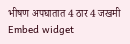भीषण अपघातात 4 ठार 4 जखमी
Embed widget